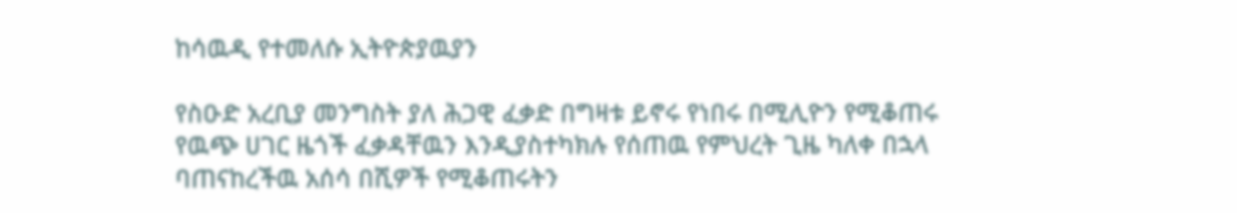ከሳዉዲ የተመለሱ ኢትዮጵያዉያን

የስዑድ አረቢያ መንግስት ያለ ሕጋዊ ፈቃድ በግዛቱ ይኖሩ የነበሩ በሚሊዮን የሚቆጠሩ የዉጭ ሀገር ዜጎች ፈቃዳቸዉን እንዲያስተካክሉ የሰጠዉ የምህረት ጊዜ ካለቀ በኋላ ባጠናከረችዉ አሰሳ በሺዎች የሚቆጠሩትን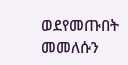ወደየመጡበት መመለሱን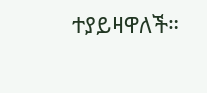ተያይዛዋለች።